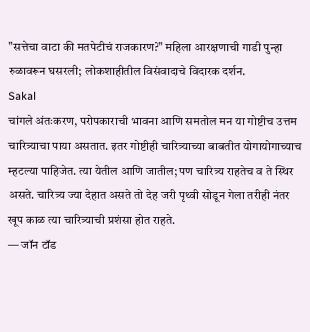"सत्तेचा वाटा की मतपेटीचं राजकारण?" महिला आरक्षणाची गाडी पुन्हा रुळावरून घसरली; लोकशाहीतील विसंवादाचे विदारक दर्शन.
Sakal
चांगले अंतःकरण, परोपकाराची भावना आणि समतोल मन या गोष्टीच उत्तम चारित्र्याचा पाया असतात. इतर गोष्टीही चारित्र्याच्या बाबतीत योगायोगाच्याच म्हटल्या पाहिजेत. त्या येतील आणि जातील; पण चारित्र्य राहतेच व ते स्थिर असते. चारित्र्य ज्या देहात असते तो देह जरी पृथ्वी सोडून गेला तरीही नंतर खूप काळ त्या चारित्र्याची प्रशंसा होत राहते.
— जॉन टॉड